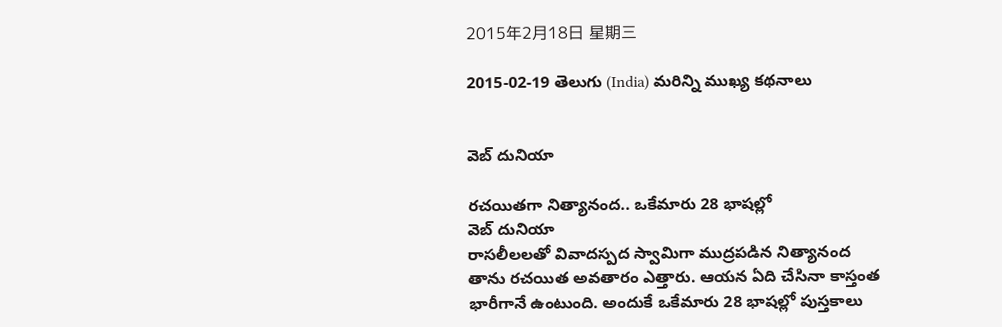2015年2月18日 星期三

2015-02-19 తెలుగు (India) మరిన్ని ముఖ్య కథనాలు


వెబ్ దునియా

రచయితగా నిత్యానంద.. ఒకేమారు 28 భాషల్లో
వెబ్ దునియా
రాసలీలలతో వివాదస్పద స్వామిగా ముద్రపడిన నిత్యానంద తాను రచయిత అవతారం ఎత్తారు. ఆయన ఏది చేసినా కాస్తంత భారీగానే ఉంటుంది. అందుకే ఒకేమారు 28 భాషల్లో పుస్తకాలు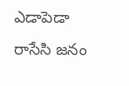ఎడాపెడా రాసేసి జనం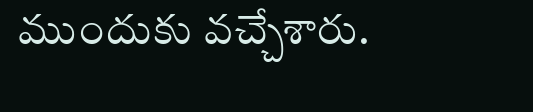ముందుకు వచ్చేశారు.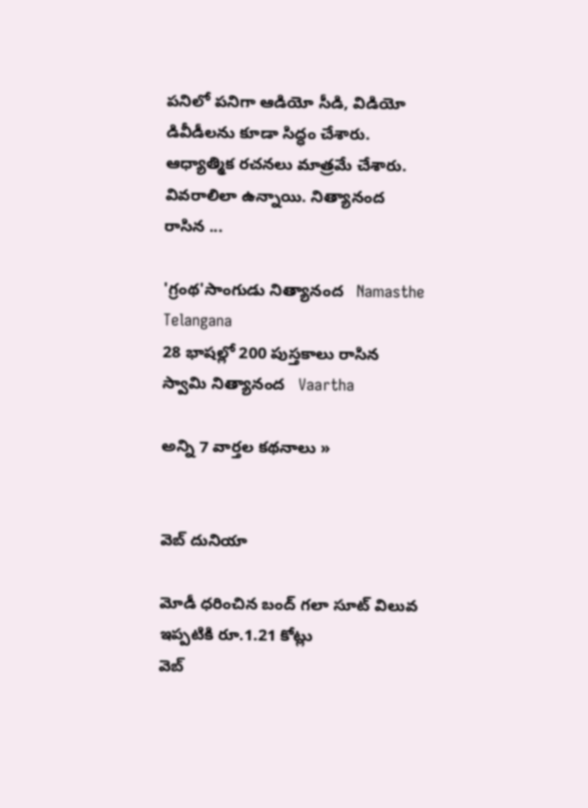పనిలో పనిగా ఆడియో సీడి, విడియో డివీడీలను కూడా సిద్ధం చేశారు. ఆధ్యాత్మిక రచనలు మాత్రమే చేశారు. వివరాలిలా ఉన్నాయి. నిత్యానంద రాసిన ...

'గ్రంథ'సాంగుడు నిత్యానంద   Namasthe Telangana
28 భాషల్లో 200 పుస్తకాలు రాసిన స్వామి నిత్యానంద   Vaartha

అన్ని 7 వార్తల కథనాలు »


వెబ్ దునియా

మోడీ ధరించిన బంద్ గలా సూట్ విలువ ఇప్పటికి రూ.1.21 కోట్లు
వెబ్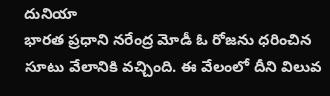దునియా
భారత ప్రధాని నరేంద్ర మోడీ ఓ రోజను ధరించిన సూటు వేలానికి వచ్చింది. ఈ వేలంలో దీని విలువ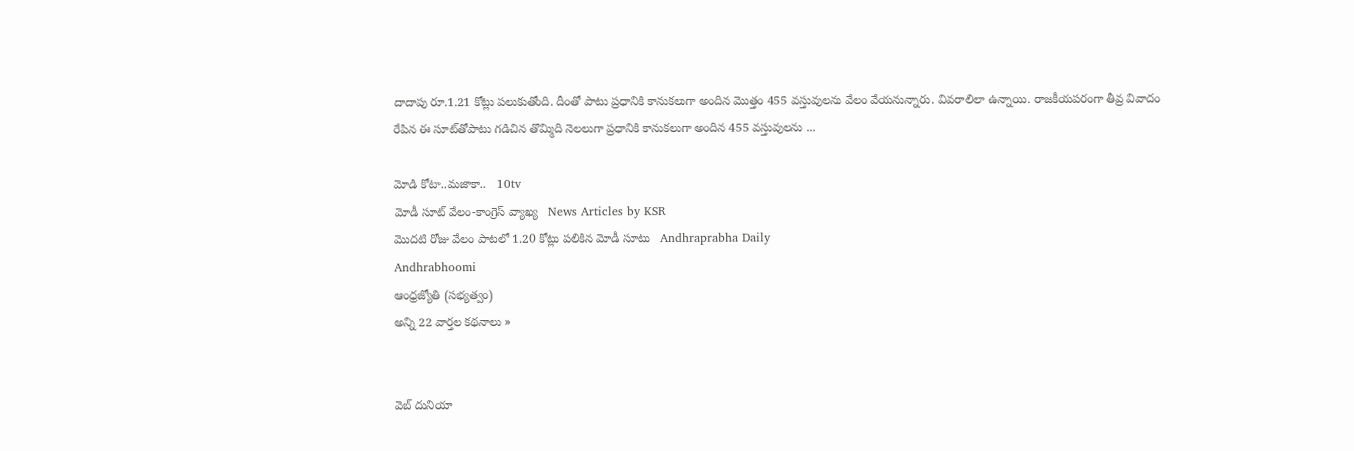దాదాపు రూ.1.21 కోట్లు పలుకుతోంది. దీంతో పాటు ప్రధానికి కానుకలుగా అందిన మొత్తం 455 వస్తువులను వేలం వేయనున్నారు. వివరాలిలా ఉన్నాయి. రాజకీయపరంగా తీవ్ర వివాదం రేపిన ఈ సూట్‌తోపాటు గడిచిన తొమ్మిది నెలలుగా ప్రధానికి కానుకలుగా అందిన 455 వస్తువులను ...

మోడి కోటా..మజాకా..   10tv
మోడీ సూట్ వేలం-కాంగ్రెస్ వ్యాఖ్య   News Articles by KSR
మొదటి రోజు వేలం పాటలో 1.20 కోట్లు పలికిన వెూడీ సూటు   Andhraprabha Daily
Andhrabhoomi
ఆంధ్రజ్యోతి (సభ్యత్వం)
అన్ని 22 వార్తల కథనాలు »


వెబ్ దునియా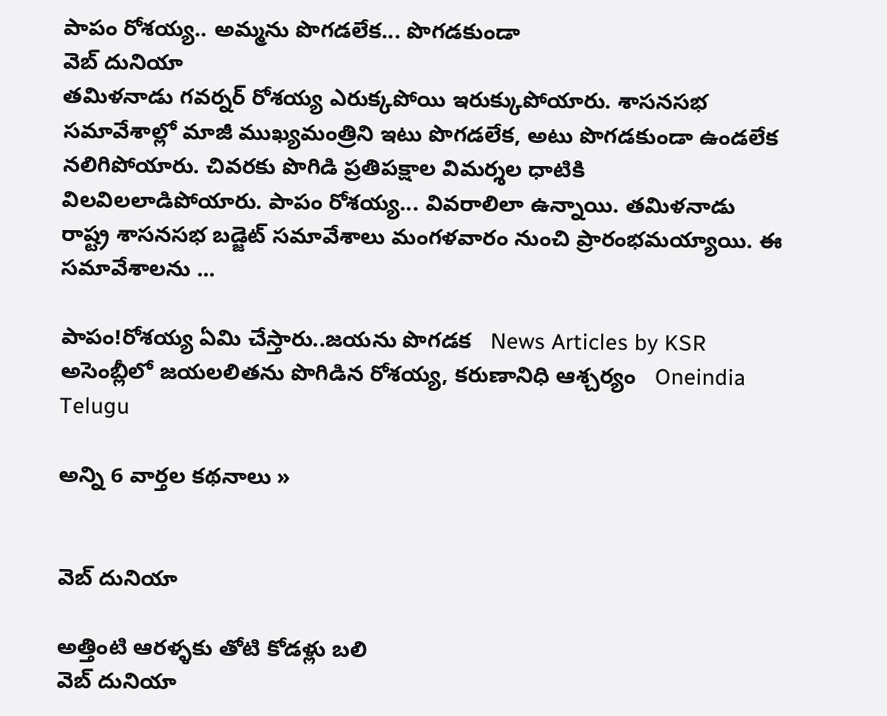పాపం రోశయ్య.. అమ్మను పొగడలేక... పొగడకుండా
వెబ్ దునియా
తమిళనాడు గవర్నర్ రోశయ్య ఎరుక్కపోయి ఇరుక్కుపోయారు. శాసనసభ సమావేశాల్లో మాజీ ముఖ్యమంత్రిని ఇటు పొగడలేక, అటు పొగడకుండా ఉండలేక నలిగిపోయారు. చివరకు పొగిడి ప్రతిపక్షాల విమర్శల ధాటికి విలవిలలాడిపోయారు. పాపం రోశయ్య... వివరాలిలా ఉన్నాయి. తమిళనాడు రాష్ట్ర శాసనసభ బడ్జెట్ సమావేశాలు మంగళవారం నుంచి ప్రారంభమయ్యాయి. ఈ సమావేశాలను ...

పాపం!రోశయ్య ఏమి చేస్తారు..జయను పొగడక   News Articles by KSR
అసెంబ్లీలో జయలలితను పొగిడిన రోశయ్య, కరుణానిధి ఆశ్చర్యం   Oneindia Telugu

అన్ని 6 వార్తల కథనాలు »


వెబ్ దునియా

అత్తింటి ఆరళ్ళకు తోటి కోడళ్లు బలి
వెబ్ దునియా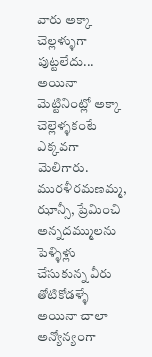వారు అక్కా చెల్లళ్ళుగా పుట్టలేదు... అయినా మెట్టినింట్లో అక్కా చెల్లెళ్ళకంటే ఎక్కవగా మెలిగారు. మురళీరమణమ్మ, ఝాన్సీ, ప్రేమించి అన్నదమ్ములను పెళ్ళిళ్లు చేసుకున్న వీరు తోటికోడళ్ళే అయినా చాలా అన్యోన్యంగా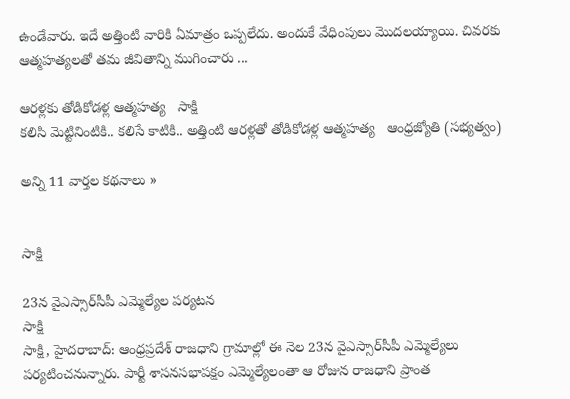ఉండేవారు. ఇదే అత్తింటి వారికి ఏమాత్రం ఒప్పలేదు. అందుకే వేధింపులు మొదలయ్యాయి. చివరకు ఆత్మహత్యలతో తమ జీవితాన్ని ముగించారు ...

ఆరళ్లకు తోడికోడళ్ల ఆత్మహత్య   సాక్షి
కలిసి మెట్టినింటికి.. కలిసే కాటికి.. అత్తింటి ఆరళ్లతో తోడికోడళ్ల ఆత్మహత్య   ఆంధ్రజ్యోతి (సభ్యత్వం)

అన్ని 11 వార్తల కథనాలు »


సాక్షి

23న వైఎస్సార్‌సీపీ ఎమ్మెల్యేల పర్యటన
సాక్షి
సాక్షి, హైదరాబాద్: ఆంధ్రప్రదేశ్ రాజధాని గ్రామాల్లో ఈ నెల 23న వైఎస్సార్‌సీపీ ఎమ్మెల్యేలు పర్యటించనున్నారు. పార్టీ శాసనసభాపక్షం ఎమ్మెల్యేలంతా ఆ రోజున రాజధాని ప్రాంత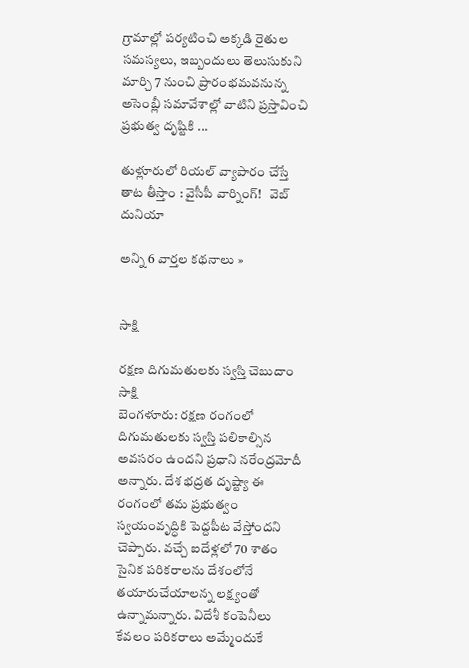గ్రామాల్లో పర్యటించి అక్కడి రైతుల సమస్యలు, ఇబ్బందులు తెలుసుకుని మార్చి 7 నుంచి ప్రారంభమవనున్న అసెంబ్లీ సమావేశాల్లో వాటిని ప్రస్తావించి ప్రభుత్వ దృష్టికి ...

తుళ్లూరులో రియల్ వ్యాపారం చేస్తే తాట తీస్తాం : వైసీపీ వార్నింగ్!   వెబ్ దునియా

అన్ని 6 వార్తల కథనాలు »


సాక్షి

రక్షణ దిగుమతులకు స్వస్తి చెబుదాం
సాక్షి
బెంగళూరు: రక్షణ రంగంలో దిగుమతులకు స్వస్తి పలికాల్సిన అవసరం ఉందని ప్రధాని నరేంద్రమోదీ అన్నారు. దేశ భద్రత దృష్ట్యా ఈ రంగంలో తమ ప్రభుత్వం స్వయంవృద్ధికి పెద్దపీట వేస్తోందని చెప్పారు. వచ్చే ఐదేళ్లలో 70 శాతం సైనిక పరికరాలను దేశంలోనే తయారుచేయాలన్న లక్ష్యంతో ఉన్నామన్నారు. విదేశీ కంపెనీలు కేవలం పరికరాలు అమ్మేందుకే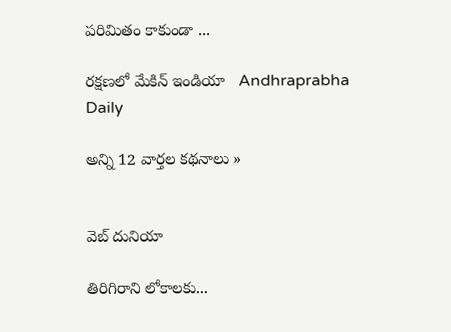పరిమితం కాకుండా ...

రక్షణలో మేకిన్‌ ఇండియా   Andhraprabha Daily

అన్ని 12 వార్తల కథనాలు »


వెబ్ దునియా

తిరిగిరాని లోకాలకు...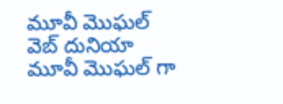మూవీ మొఘల్
వెబ్ దునియా
మూవీ మొఘల్ గా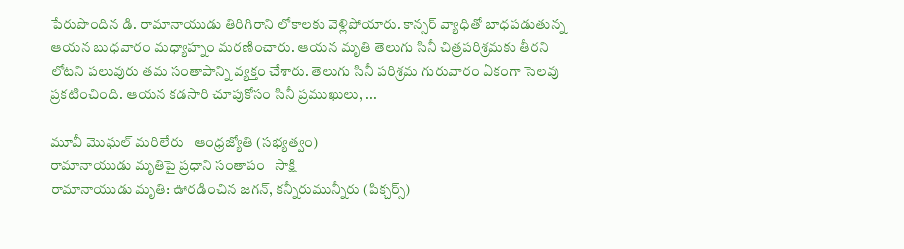పేరుపొందిన డి. రామానాయుడు తిరిగిరాని లోకాలకు వెళ్లిపోయారు. కాన్సర్ వ్యాధితో బాధపడుతున్న ఆయన బుధవారం మధ్యాహ్నం మరణించారు. ఆయన మృతి తెలుగు సినీ చిత్రపరిశ్రమకు తీరని లోటని పలువురు తమ సంతాపాన్ని వ్యక్తం చేశారు. తెలుగు సినీ పరిశ్రమ గురువారం ఏకంగా సెలవు ప్రకటించింది. ఆయన కడసారి చూపుకోసం సినీ ప్రముఖులు, ...

మూవీ మొఘల్‌ మరిలేరు   ఆంధ్రజ్యోతి (సభ్యత్వం)
రామానాయుడు మృతిపై ప్రధాని సంతాపం   సాక్షి
రామానాయుడు మృతి: ఊరడించిన జగన్, కన్నీరుమున్నీరు (పిక్చర్స్)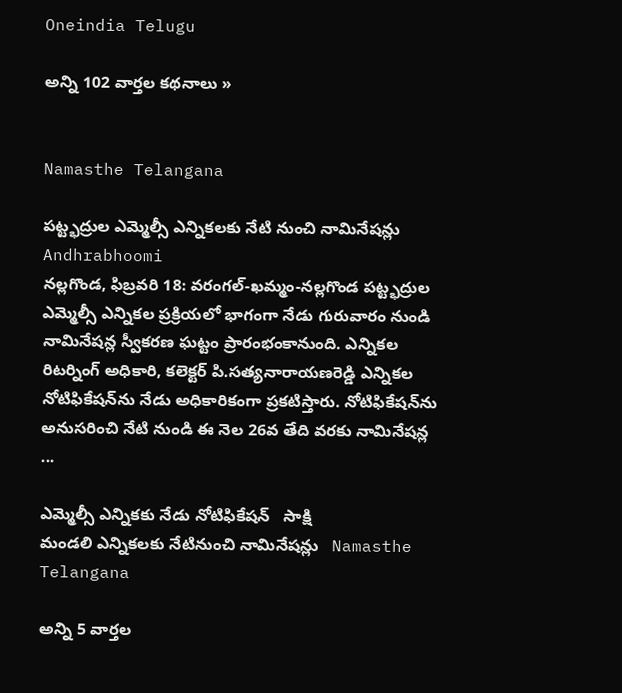Oneindia Telugu

అన్ని 102 వార్తల కథనాలు »


Namasthe Telangana

పట్ట్భద్రుల ఎమ్మెల్సీ ఎన్నికలకు నేటి నుంచి నామినేషన్లు
Andhrabhoomi
నల్లగొండ, ఫిబ్రవరి 18: వరంగల్-ఖమ్మం-నల్లగొండ పట్ట్భద్రుల ఎమ్మెల్సీ ఎన్నికల ప్రక్రియలో భాగంగా నేడు గురువారం నుండి నామినేషన్ల స్వీకరణ ఘట్టం ప్రారంభంకానుంది. ఎన్నికల రిటర్నింగ్ అధికారి, కలెక్టర్ పి.సత్యనారాయణరెడ్డి ఎన్నికల నోటిఫికేషన్‌ను నేడు అధికారికంగా ప్రకటిస్తారు. నోటిఫికేషన్‌ను అనుసరించి నేటి నుండి ఈ నెల 26వ తేది వరకు నామినేషన్ల ...

ఎమ్మెల్సీ ఎన్నికకు నేడు నోటిఫికేషన్   సాక్షి
మండలి ఎన్నికలకు నేటినుంచి నామినేషన్లు   Namasthe Telangana

అన్ని 5 వార్తల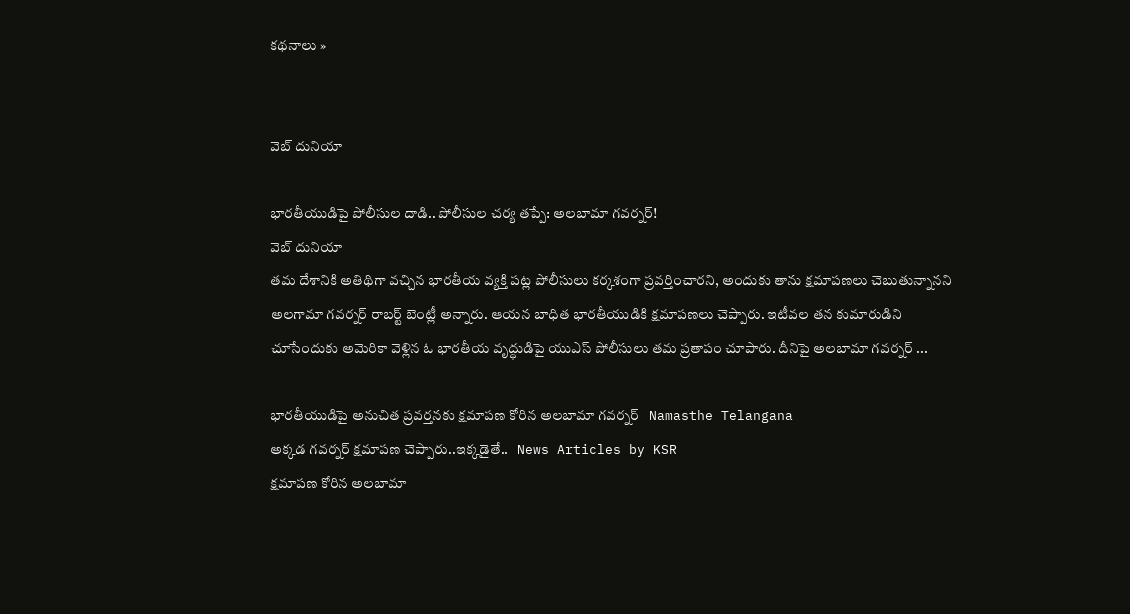కథనాలు »


వెబ్ దునియా

భారతీయుడిపై పోలీసుల దాడి.. పోలీసుల చర్య తప్పే: అలబామా గవర్నర్!
వెబ్ దునియా
తమ దేశానికి అతిథిగా వచ్చిన భారతీయ వ్యక్తి పట్ల పోలీసులు కర్కశంగా ప్రవర్తించారని, అందుకు తాను క్షమాపణలు చెబుతున్నానని అలగామా గవర్నర్ రాబర్ట్ బెంట్లీ అన్నారు. ఆయన బాధిత భారతీయుడికి క్షమాపణలు చెప్పారు. ఇటీవల తన కుమారుడిని చూసేందుకు అమెరికా వెళ్లిన ఓ భారతీయ వృద్ధుడిపై యుఎస్ పోలీసులు తమ ప్రతాపం చూపారు. దీనిపై అలబామా గవర్నర్ ...

భారతీయుడిపై అనుచిత ప్రవర్తనకు క్షమాపణ కోరిన అలబామా గవర్నర్   Namasthe Telangana
అక్కడ గవర్నర్ క్షమాపణ చెప్పారు..ఇక్కడైతే..   News Articles by KSR
క్షమాపణ కోరిన అలబామా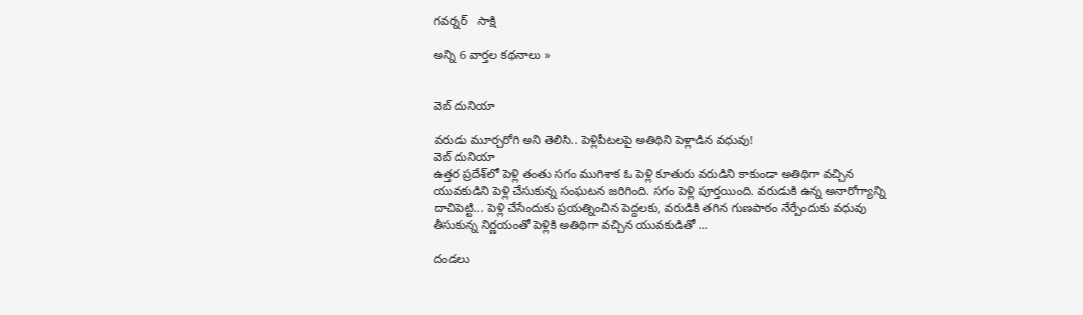గవర్నర్   సాక్షి

అన్ని 6 వార్తల కథనాలు »


వెబ్ దునియా

వరుడు మూర్చరోగి అని తెలిసి.. పెళ్లిపీటలపై అతిథిని పెళ్లాడిన వధువు!
వెబ్ దునియా
ఉత్తర ప్రదేశ్‌లో పెళ్లి తంతు సగం ముగిశాక ఓ పెళ్లి కూతురు వరుడిని కాకుండా అతిథిగా వచ్చిన యువకుడిని పెళ్లి చేసుకున్న సంఘటన జరిగింది. సగం పెళ్లి పూర్తయింది. వరుడుకి ఉన్న అనారోగ్యాన్ని దాచిపెట్టి... పెళ్లి చేసేందుకు ప్రయత్నించిన పెద్దలకు, వరుడికి తగిన గుణపాఠం నేర్పేందుకు వధువు తీసుకున్న నిర్ణయంతో పెళ్లికి అతిథిగా వచ్చిన యువకుడితో ...

దండలు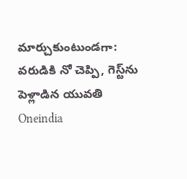మార్చుకుంటుండగా: వరుడికి నో చెప్పి, గెస్ట్‌ను పెళ్లాడిన యువతి   Oneindia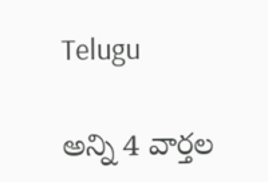Telugu

అన్ని 4 వార్తల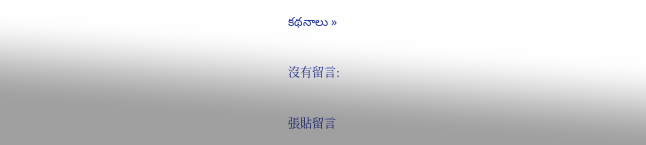కథనాలు »

沒有留言:

張貼留言